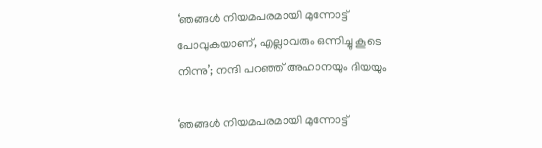‘ഞങ്ങൾ നിയമപരമായി മുന്നോട്ട് പോവുകയാണ്, എല്ലാവരും ഒന്നിച്ചു കൂടെ നിന്നു’; നന്ദി പറഞ്ഞ് അഹാനയും ദിയയും

‘ഞങ്ങൾ നിയമപരമായി മുന്നോട്ട്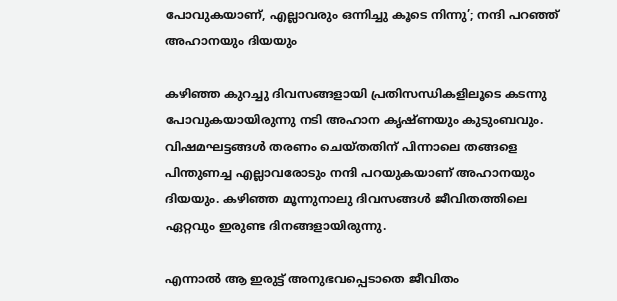പോവുകയാണ്, എല്ലാവരും ഒന്നിച്ചു കൂടെ നിന്നു’; നന്ദി പറഞ്ഞ് അഹാനയും ദിയയും

കഴിഞ്ഞ കുറച്ചു ദിവസങ്ങളായി പ്രതിസന്ധികളിലൂടെ കടന്നു പോവുകയായിരുന്നു നടി അഹാന കൃഷ്ണയും കുടുംബവും. വിഷമഘട്ടങ്ങൾ തരണം ചെയ്തതിന് പിന്നാലെ തങ്ങളെ പിന്തുണച്ച എല്ലാവരോടും നന്ദി പറയുകയാണ് അഹാനയും ദിയയും. കഴിഞ്ഞ മൂന്നുനാലു ദിവസങ്ങൾ ജീവിതത്തിലെ ഏറ്റവും ഇരുണ്ട ദിനങ്ങളായിരുന്നു.

എന്നാൽ ആ ഇരുട്ട് അനുഭവപ്പെടാതെ ജീവിതം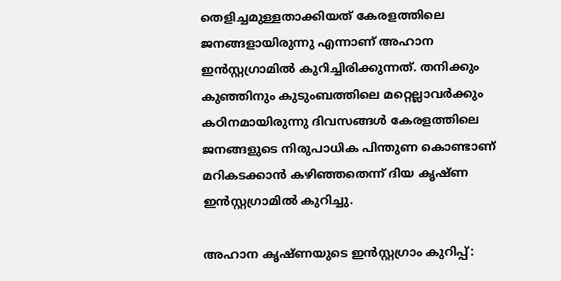തെളിച്ചമുള്ളതാക്കിയത് കേരളത്തിലെ ജനങ്ങളായിരുന്നു എന്നാണ് അഹാന ഇൻസ്റ്റഗ്രാമിൽ കുറിച്ചിരിക്കുന്നത്. തനിക്കും കുഞ്ഞിനും കുടുംബത്തിലെ മറ്റെല്ലാവർക്കും കഠിനമായിരുന്നു ദിവസങ്ങൾ കേരളത്തിലെ ജനങ്ങളുടെ നിരുപാധിക പിന്തുണ കൊണ്ടാണ് മറികടക്കാൻ കഴിഞ്ഞതെന്ന് ദിയ കൃഷ്ണ ഇൻസ്റ്റഗ്രാമിൽ‌ കുറിച്ചു.

അഹാന കൃഷ്ണയുടെ ഇൻസ്റ്റഗ്രാം കുറിപ്പ്: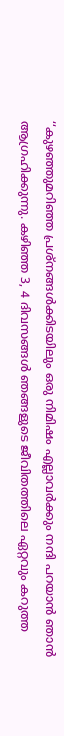‘‘കുഴഞ്ഞുമറിഞ്ഞ പ്രശ്നങ്ങൾക്കിടയിലും ഒരു നിമിഷം എല്ലാവർക്കും നന്ദി പറയാൻ ഞാൻ ആഗ്രഹിക്കുന്നു. കഴിഞ്ഞ 3, 4 ദിവസങ്ങൾ ഞങ്ങളുടെ ജീവിതത്തിലെ ഏറ്റവും കറുത്ത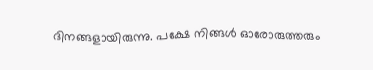ദിനങ്ങളായിരുന്നു. പക്ഷേ നിങ്ങൾ ഓരോരുത്തരും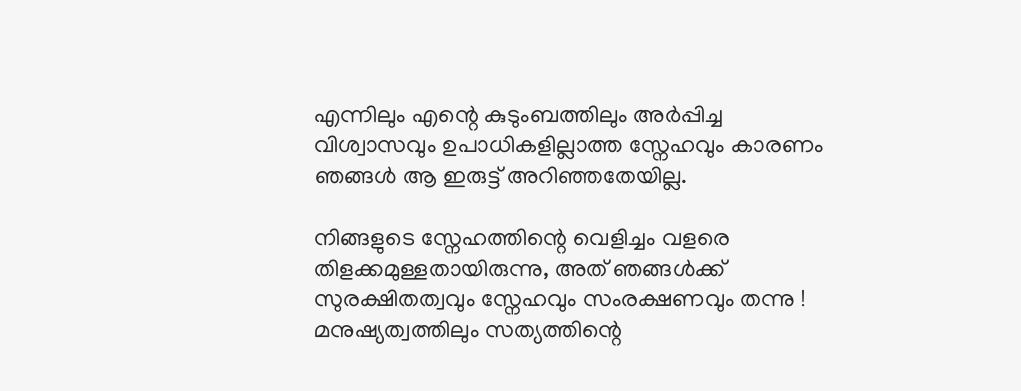എന്നിലും എന്റെ കുടുംബത്തിലും അർപ്പിച്ച വിശ്വാസവും ഉപാധികളില്ലാത്ത സ്നേഹവും കാരണം ഞങ്ങൾ ആ ഇരുട്ട് അറിഞ്ഞതേയില്ല.

നിങ്ങളുടെ സ്നേഹത്തിന്റെ വെളിച്ചം വളരെ തിളക്കമുള്ളതായിരുന്നു, അത് ഞങ്ങൾക്ക് സുരക്ഷിതത്വവും സ്നേഹവും സംരക്ഷണവും തന്നു ! മനുഷ്യത്വത്തിലും സത്യത്തിന്റെ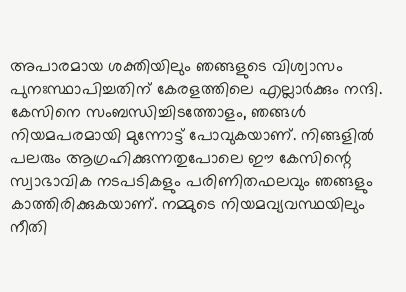അപാരമായ ശക്തിയിലും ഞങ്ങളുടെ വിശ്വാസം പുനഃസ്ഥാപിച്ചതിന് കേരളത്തിലെ എല്ലാർക്കും നന്ദി. കേസിനെ സംബന്ധിച്ചിടത്തോളം, ഞങ്ങൾ നിയമപരമായി മുന്നോട്ട് പോവുകയാണ്. നിങ്ങളിൽ പലരും ആഗ്രഹിക്കുന്നതുപോലെ ഈ കേസിന്റെ സ്വാഭാവിക നടപടികളും പരിണിതഫലവും ഞങ്ങളും കാത്തിരിക്കുകയാണ്. നമ്മുടെ നിയമവ്യവസ്ഥയിലും നീതി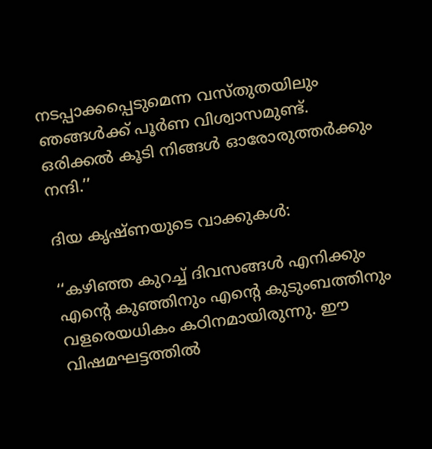നടപ്പാക്കപ്പെടുമെന്ന വസ്തുതയിലും ഞങ്ങൾക്ക് പൂർണ വിശ്വാസമുണ്ട്. ഒരിക്കൽ കൂടി നിങ്ങൾ ഓരോരുത്തർക്കും നന്ദി.’’

ദിയ കൃഷ്ണയുടെ വാക്കുകൾ:

‘‘കഴിഞ്ഞ കുറച്ച് ദിവസങ്ങൾ എനിക്കും എന്റെ കുഞ്ഞിനും എന്റെ കുടുംബത്തിനും വളരെയധികം കഠിനമായിരുന്നു. ഈ വിഷമഘട്ടത്തിൽ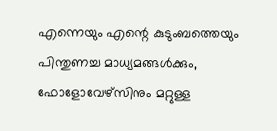എന്നെയും എന്റെ കുടുംബത്തെയും പിന്തുണച്ച മാധ്യമങ്ങൾക്കും, ഫോളോവേഴ്സിനും മറ്റുള്ള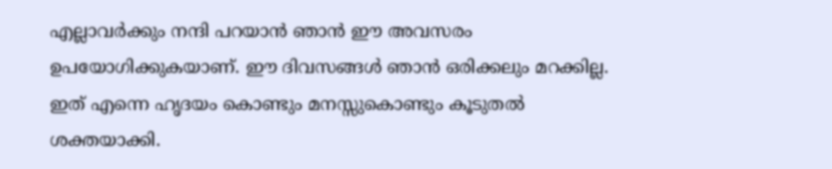എല്ലാവർക്കും നന്ദി പറയാൻ ഞാൻ ഈ അവസരം ഉപയോഗിക്കുകയാണ്. ഈ ദിവസങ്ങൾ ഞാൻ ഒരിക്കലും മറക്കില്ല. ഇത് എന്നെ ഹൃദയം കൊണ്ടും മനസ്സുകൊണ്ടും കൂടുതൽ ശക്തയാക്കി.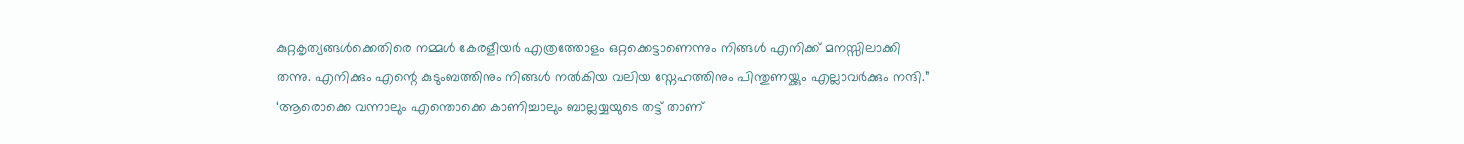കുറ്റകൃത്യങ്ങൾക്കെതിരെ നമ്മൾ കേരളീയർ എത്രത്തോളം ഒറ്റക്കെട്ടാണെന്നും നിങ്ങൾ എനിക്ക് മനസ്സിലാക്കി തന്നു. എനിക്കും എന്റെ കുടുംബത്തിനും നിങ്ങൾ നൽകിയ വലിയ സ്നേഹത്തിനും പിന്തുണയ്ക്കും എല്ലാവർക്കും നന്ദി.”
‘ആരൊക്കെ വന്നാലും എന്തൊക്കെ കാണിച്ചാലും ബാല്ലയ്യയുടെ തട്ട് താണ്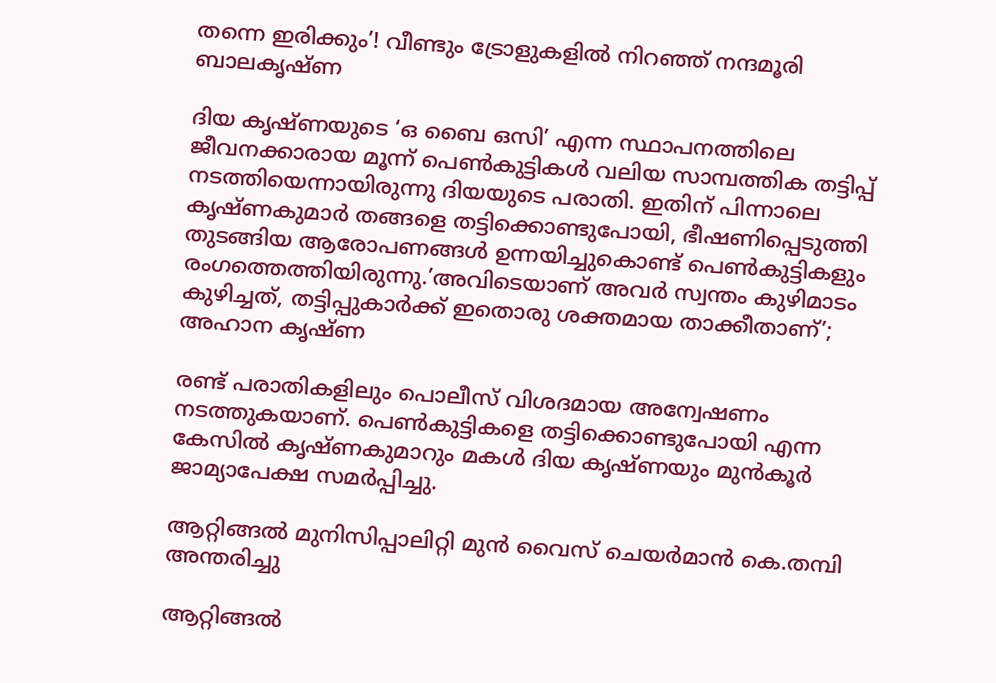തന്നെ ഇരിക്കും’! വീണ്ടും ട്രോളുകളിൽ നിറഞ്ഞ് നന്ദമൂരി ബാലകൃഷ്ണ

ദിയ കൃഷ്ണയുടെ ‘ഒ ബൈ ഒസി’ എന്ന സ്ഥാപനത്തിലെ ജീവനക്കാരായ മൂന്ന് പെണ്‍കുട്ടികള്‍ വലിയ സാമ്പത്തിക തട്ടിപ്പ് നടത്തിയെന്നായിരുന്നു ദിയയുടെ പരാതി. ഇതിന് പിന്നാലെ കൃഷ്ണകുമാർ തങ്ങളെ തട്ടിക്കൊണ്ടുപോയി, ഭീഷണിപ്പെടുത്തി തുടങ്ങിയ ആരോപണങ്ങള്‍ ഉന്നയിച്ചുകൊണ്ട് പെൺകുട്ടികളും രംഗത്തെത്തിയിരുന്നു.’അവിടെയാണ് അവർ സ്വന്തം കുഴിമാടം കുഴിച്ചത്, തട്ടിപ്പുകാർക്ക് ഇതൊരു ശക്തമായ താക്കീതാണ്’; അഹാന കൃഷ്ണ

രണ്ട് പരാതികളിലും പൊലീസ് വിശദമായ അന്വേഷണം നടത്തുകയാണ്. പെൺകുട്ടികളെ തട്ടിക്കൊണ്ടുപോയി എന്ന കേസിൽ കൃഷ്ണകുമാറും മകൾ ദിയ കൃഷ്ണയും മുൻ‌കൂർ ജാമ്യാപേക്ഷ സമർപ്പിച്ചു.

ആറ്റിങ്ങൽ മുനിസിപ്പാലിറ്റി മുൻ വൈസ് ചെയർമാൻ കെ.തമ്പി അന്തരിച്ചു

ആറ്റിങ്ങൽ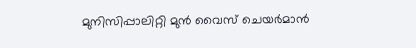മുനിസിപ്പാലിറ്റി മുൻ വൈസ് ചെയർമാൻ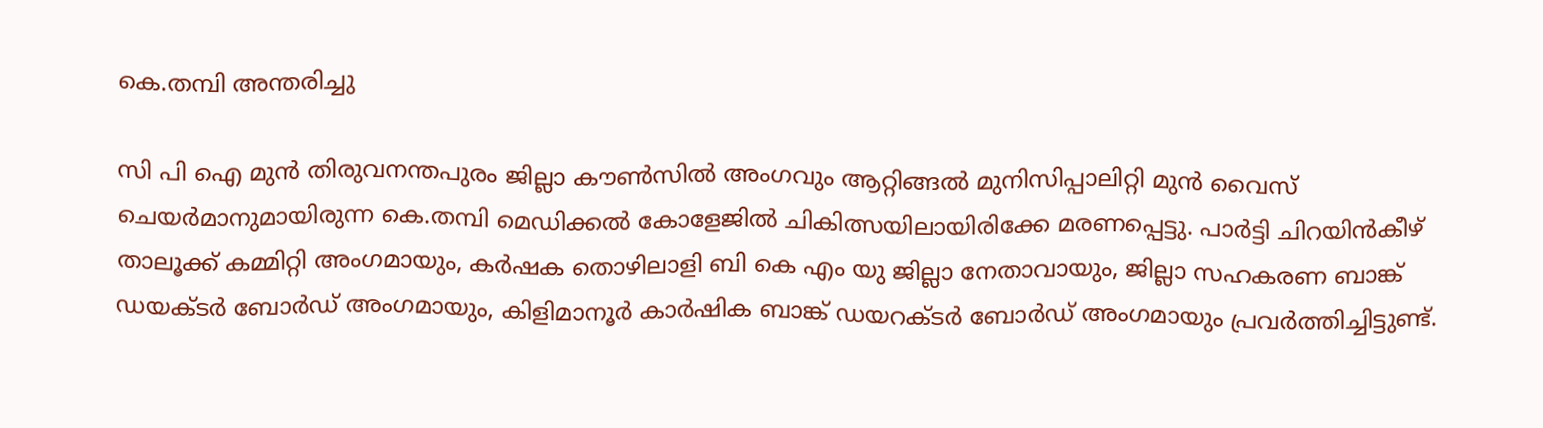കെ.തമ്പി അന്തരിച്ചു

സി പി ഐ മുൻ തിരുവനന്തപുരം ജില്ലാ കൗൺസിൽ അംഗവും ആറ്റിങ്ങൽ മുനിസിപ്പാലിറ്റി മുൻ വൈസ് ചെയർമാനുമായിരുന്ന കെ.തമ്പി മെഡിക്കൽ കോളേജിൽ ചികിത്സയിലായിരിക്കേ മരണപ്പെട്ടു. പാർട്ടി ചിറയിൻകീഴ് താലൂക്ക് കമ്മിറ്റി അംഗമായും, കർഷക തൊഴിലാളി ബി കെ എം യു ജില്ലാ നേതാവായും, ജില്ലാ സഹകരണ ബാങ്ക് ഡയക്ടർ ബോർഡ് അംഗമായും, കിളിമാനൂർ കാർഷിക ബാങ്ക് ഡയറക്ടർ ബോർഡ് അംഗമായും പ്രവർത്തിച്ചിട്ടുണ്ട്.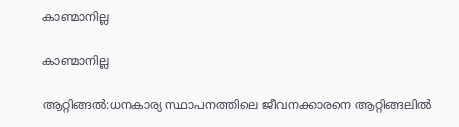കാണ്മാനില്ല

കാണ്മാനില്ല

ആറ്റിങ്ങൽ:ധനകാര്യ സ്ഥാപനത്തിലെ ജീവനക്കാരനെ ആറ്റിങ്ങലിൽ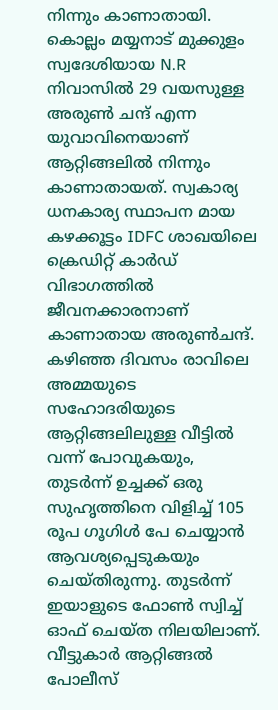നിന്നും കാണാതായി. കൊല്ലം മയ്യനാട് മുക്കുളം സ്വദേശിയായ N.R നിവാസിൽ 29 വയസുള്ള അരുൺ ചന്ദ് എന്ന യുവാവിനെയാണ് ആറ്റിങ്ങലിൽ നിന്നും കാണാതായത്. സ്വകാര്യ ധനകാര്യ സ്ഥാപന മായ കഴക്കൂട്ടം IDFC ശാഖയിലെ ക്രെഡിറ്റ് കാർഡ് വിഭാഗത്തിൽ ജീവനക്കാരനാണ് കാണാതായ അരുൺചന്ദ്. കഴിഞ്ഞ ദിവസം രാവിലെ അമ്മയുടെ സഹോദരിയുടെ ആറ്റിങ്ങലിലുള്ള വീട്ടിൽ വന്ന് പോവുകയും, തുടർന്ന് ഉച്ചക്ക് ഒരു സുഹൃത്തിനെ വിളിച്ച് 105 രൂപ ഗൂഗിൾ പേ ചെയ്യാൻ ആവശ്യപ്പെടുകയും ചെയ്ത‌ിരുന്നു. തുടർന്ന് ഇയാളുടെ ഫോൺ സ്വിച്ച് ഓഫ് ചെയ്‌ത നിലയിലാണ്. വീട്ടുകാർ ആറ്റിങ്ങൽ പോലീസ്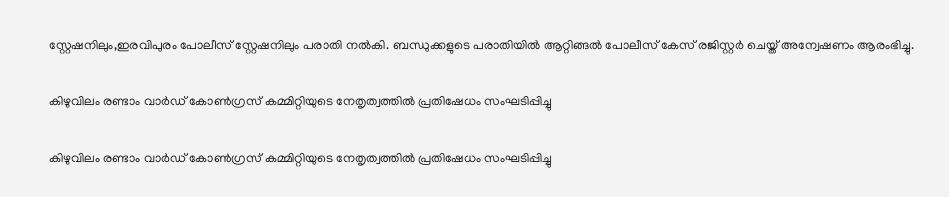സ്റ്റേഷനിലും,ഇരവിപുരം പോലീസ് സ്റ്റേഷനിലും പരാതി നൽകി. ബന്ധുക്കളുടെ പരാതിയിൽ ആറ്റിങ്ങൽ പോലീസ് കേസ് രജിസ്റ്റർ ചെയ്ത് അന്വേഷണം ആരംഭിച്ചു.

കിഴുവിലം രണ്ടാം വാർഡ് കോൺഗ്രസ് കമ്മിറ്റിയുടെ നേതൃത്വത്തിൽ പ്രതിഷേധം സംഘടിപ്പിച്ചു

കിഴുവിലം രണ്ടാം വാർഡ് കോൺഗ്രസ് കമ്മിറ്റിയുടെ നേതൃത്വത്തിൽ പ്രതിഷേധം സംഘടിപ്പിച്ചു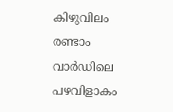കിഴുവിലം രണ്ടാം വാർഡിലെ പഴവിളാകം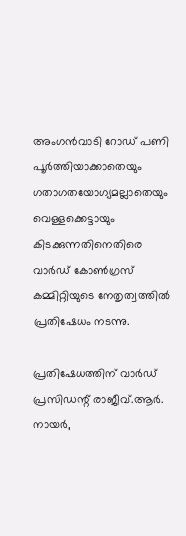അംഗൻവാടി റോഡ് പണി പൂർത്തിയാക്കാതെയും ഗതാഗതയോഗ്യമല്ലാതെയും വെള്ളക്കെട്ടായും കിടക്കുന്നതിനെതിരെ വാർഡ് കോൺഗ്രസ് കമ്മിറ്റിയുടെ നേതൃത്വത്തിൽ പ്രതിഷേധം നടന്നു.

പ്രതിഷേധത്തിന് വാർഡ് പ്രസിഡന്റ് രാജീവ്.ആർ. നായർ,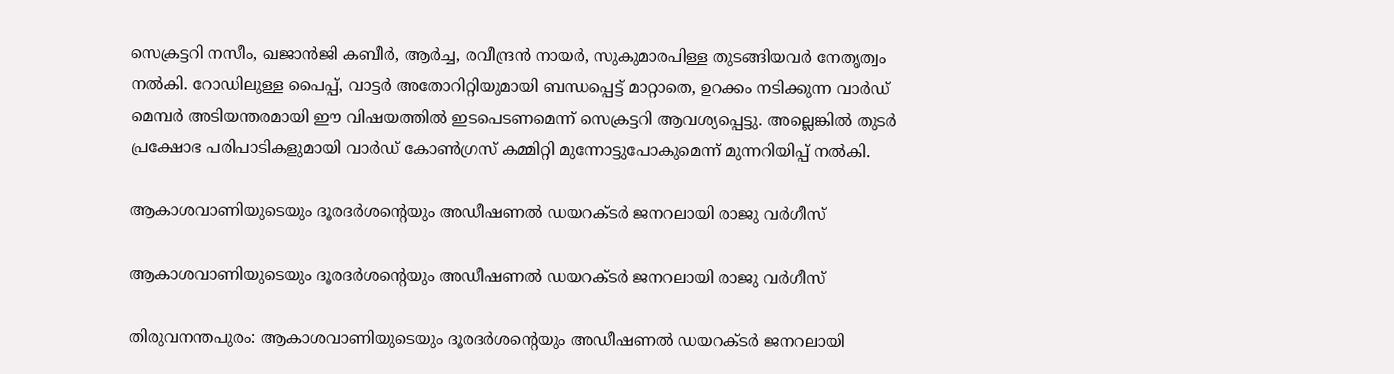സെക്രട്ടറി നസീം, ഖജാൻജി കബീർ, ആർച്ച, രവീന്ദ്രൻ നായർ, സുകുമാരപിള്ള തുടങ്ങിയവർ നേതൃത്വം നൽകി. റോഡിലുള്ള പൈപ്പ്, വാട്ടർ അതോറിറ്റിയുമായി ബന്ധപ്പെട്ട് മാറ്റാതെ, ഉറക്കം നടിക്കുന്ന വാർഡ് മെമ്പർ അടിയന്തരമായി ഈ വിഷയത്തിൽ ഇടപെടണമെന്ന് സെക്രട്ടറി ആവശ്യപ്പെട്ടു. അല്ലെങ്കിൽ തുടർ പ്രക്ഷോഭ പരിപാടികളുമായി വാർഡ് കോൺഗ്രസ് കമ്മിറ്റി മുന്നോട്ടുപോകുമെന്ന് മുന്നറിയിപ്പ് നൽകി.

ആകാശവാണിയുടെയും ദൂരദര്‍ശന്റെയും അഡീഷണല്‍ ഡയറക്ടര്‍ ജനറലായി രാജു വര്‍ഗീസ്

ആകാശവാണിയുടെയും ദൂരദര്‍ശന്റെയും അഡീഷണല്‍ ഡയറക്ടര്‍ ജനറലായി രാജു വര്‍ഗീസ്

തിരുവനന്തപുരം: ആകാശവാണിയുടെയും ദൂരദര്‍ശന്റെയും അഡീഷണല്‍ ഡയറക്ടര്‍ ജനറലായി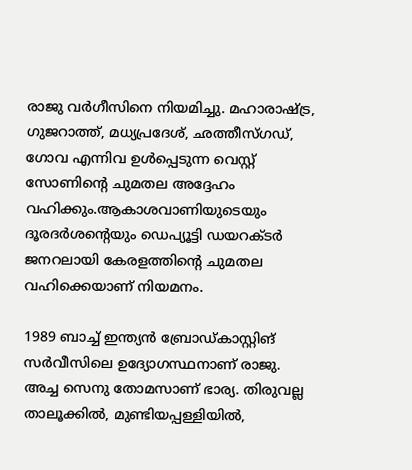രാജു വര്‍ഗീസിനെ നിയമിച്ചു. മഹാരാഷ്ട്ര, ഗുജറാത്ത്, മധ്യപ്രദേശ്, ഛത്തീസ്ഗഡ്, ഗോവ എന്നിവ ഉള്‍പ്പെടുന്ന വെസ്റ്റ് സോണിന്റെ ചുമതല അദ്ദേഹം വഹിക്കും.ആകാശവാണിയുടെയും ദൂരദര്‍ശന്റെയും ഡെപ്യൂട്ടി ഡയറക്ടര്‍ ജനറലായി കേരളത്തിന്റെ ചുമതല വഹിക്കെയാണ് നിയമനം.

1989 ബാച്ച് ഇന്ത്യന്‍ ബ്രോഡ്കാസ്റ്റിങ് സര്‍വീസിലെ ഉദ്യോഗസ്ഥനാണ് രാജു. അച്ച സെനു തോമസാണ് ഭാര്യ. തിരുവല്ല താലൂക്കില്‍, മുണ്ടിയപ്പള്ളിയില്‍,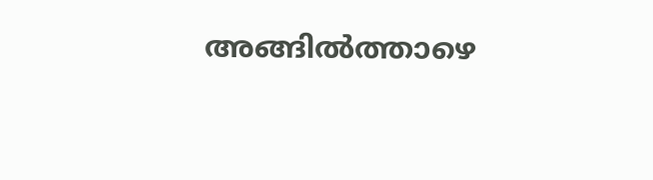അങ്ങില്‍ത്താഴെ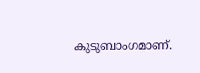കുടുബാംഗമാണ്.